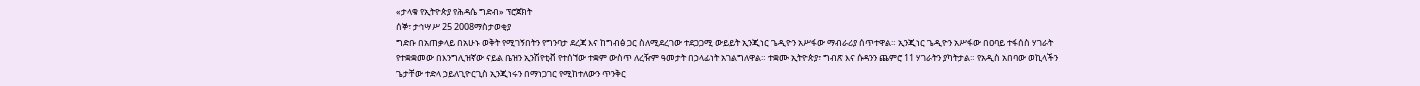«ታላቁ የኢትዮጵያ የሕዳሴ ግድብ» ፕሮጀክት
ሰኞ፣ ታኅሣሥ 25 2008ማስታወቂያ
ግድቡ በአጠቃላይ በአሁኑ ወቅት የሚገኝበትን የግንባታ ደረጃ እና ከግብፅ ጋር ስለሚደረገው ተደጋጋሚ ውይይት ኢንጂነር ጌዲዮን አሥፋው ማብራሪያ ሰጥተዋል። ኢንጂነር ጌዲዮን አሥፋው በዐባይ ተፋሰስ ሃገራት የተቋቋመው በእንግሊዝኛው ናይል ቤዝን ኢንሽየቲቭ የተሰኘው ተቋም ውስጥ ለረዥም ዓመታት በኃላፊነት አገልግለዋል። ተቋሙ ኢትዮጵያ፣ ግብጽ እና ሱዳንን ጨምሮ 11 ሃገራትን ያካትታል። የአዲስ አበባው ወኪላችን ጌታቸው ተድላ ኃይለጊዮርጊስ ኢንጂነሩን በማነጋገር የሚከተለውን ጥንቅር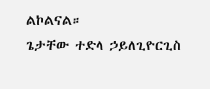ልኮልናል።
ጌታቸው ተድላ ኃይለጊዮርጊስ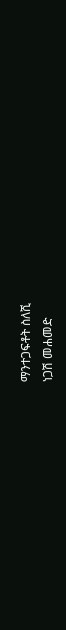ማንተጋፍቶት ስለሺ
ነጋሽ መሐመድ